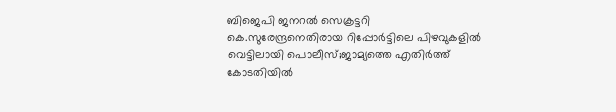ബിജെപി ജനറൽ സെക്രട്ടറി കെ.സുരേന്ദ്രനെതിരായ റിപ്പോർട്ടിലെ പിഴവുകളിൽ വെട്ടിലായി പൊലീസ്;ജാമ്യത്തെ എതിർത്ത് കോടതിയിൽ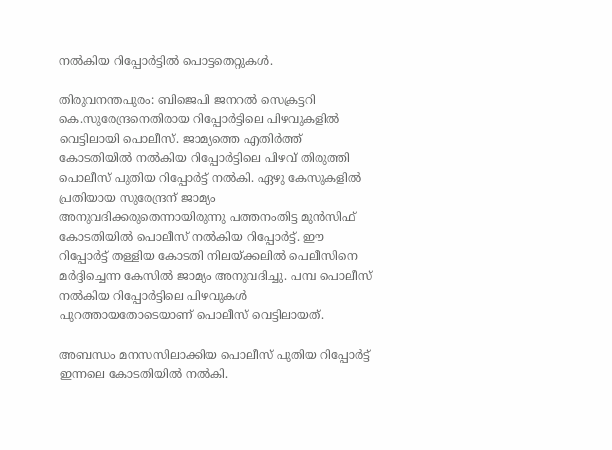നൽകിയ റിപ്പോർട്ടില്‍ പൊട്ടതെറ്റുകള്‍.

തിരുവനന്തപുരം: ബിജെപി ജനറൽ സെക്രട്ടറി കെ.സുരേന്ദ്രനെതിരായ റിപ്പോർട്ടിലെ പിഴവുകളിൽ വെട്ടിലായി പൊലീസ്. ജാമ്യത്തെ എതിർത്ത് കോടതിയിൽ നൽകിയ റിപ്പോർട്ടിലെ പിഴവ് തിരുത്തി പൊലീസ് പുതിയ റിപ്പോർട്ട് നൽകി. ഏഴു കേസുകളിൽ പ്രതിയായ സുരേന്ദ്രന് ജാമ്യം അനുവദിക്കരുതെന്നായിരുന്നു പത്തനംതിട്ട മുൻസിഫ് കോടതിയിൽ പൊലീസ് നൽകിയ റിപ്പോർട്ട്. ഈ റിപ്പോർട്ട് തള്ളിയ കോടതി നിലയ്ക്കലിൽ പെലീസിനെ മർദ്ദിച്ചെന്ന കേസിൽ ജാമ്യം അനുവദിച്ചു. പമ്പ പൊലീസ് നൽകിയ റിപ്പോർട്ടിലെ പിഴവുകള്‍ പുറത്തായതോടെയാണ് പൊലീസ് വെട്ടിലായത്.

അബന്ധം മനസസിലാക്കിയ പൊലീസ് പുതിയ റിപ്പോർ‍ട്ട് ഇന്നലെ കോടതിയിൽ നൽകി.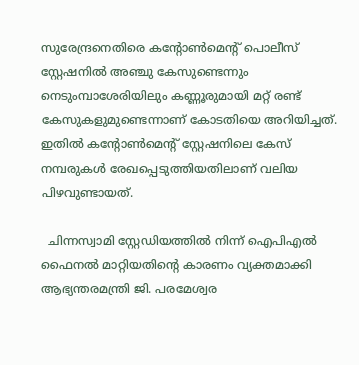സുരേന്ദ്രനെതിരെ കന്‍റോണ്‍മെന്‍റ് പൊലീസ് സ്റ്റേഷനിൽ അഞ്ചു കേസുണ്ടെന്നും നെടുംമ്പാശേരിയിലും കണ്ണൂരുമായി മറ്റ് രണ്ട് കേസുകളുമുണ്ടെന്നാണ് കോടതിയെ അറിയിച്ചത്. ഇതിൽ കന്‍റോണ്‍മെന്‍റ് സ്റ്റേഷനിലെ കേസ് നമ്പരുകൾ രേഖപ്പെടുത്തിയതിലാണ് വലിയ പിഴവുണ്ടായത്.

  ചിന്നസ്വാമി സ്റ്റേഡിയത്തിൽ നിന്ന് ഐപിഎൽ ഫൈനൽ മാറ്റിയതിന്റെ കാരണം വ്യക്തമാക്കി ആഭ്യന്തരമന്ത്രി ജി. പരമേശ്വര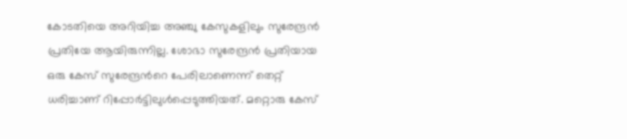കോടതിയെ അറിയിച്ച അ‍ഞ്ചു കേസുകളിലും സുരേന്ദ്രൻ പ്രതിയേ ആയിരുന്നില്ല. ശോഭാ സുരേന്ദ്രൻ പ്രതിയായ ഒരു കേസ് സുരേന്ദ്രന്‍റെ പേരിലാണെന്ന് തെറ്റ് ധരിച്ചാണ് റിപ്പോർട്ടിലുൾപ്പെടുത്തിയത്. മറ്റൊരു കേസ്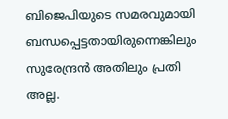ബിജെപിയുടെ സമരവുമായി ബന്ധപ്പെട്ടതായിരുന്നെങ്കിലും സുരേന്ദ്രൻ അതിലും പ്രതി അല്ല.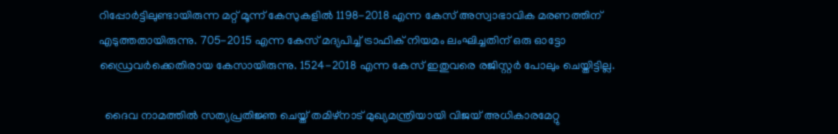റിപ്പോർട്ടിലുണ്ടായിരുന്ന മറ്റ് മൂന്ന് കേസുകളിൽ 1198-2018 എന്ന കേസ് അസ്വാഭാവിക മരണത്തിന് എടുത്തതായിരുന്നു. 705-2015 എന്ന കേസ് മദ്യപിച്ച് ട്രാഫിക് നിയമം ലംഘിച്ചതിന് ഒരു ഓട്ടോ ഡ്രൈവർക്കെതിരായ കേസായിരുന്നു. 1524-2018 എന്ന കേസ് ഇതുവരെ രജിസ്റ്റർ പോലും ചെയ്തിട്ടില്ല.

  ദൈവ നാമത്തിൽ സത്യപ്രതിജ്ഞ ചെയ്ത് തമിഴ്‌നാട് മുഖ്യമന്ത്രിയായി വിജയ് അധികാരമേറ്റു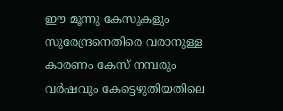ഈ മൂന്നു കേസുകളും സുരേന്ദ്രനെതിരെ വരാനുള്ള കാരണം കേസ് നമ്പരും വർഷവും കേട്ടെഴുതിയതിലെ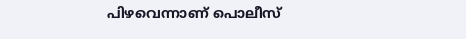പിഴവെന്നാണ് പൊലീസ്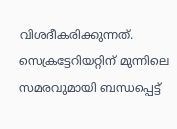വിശദീകരിക്കുന്നത്. സെക്രട്ടേറിയറ്റിന് മുന്നിലെ സമരവുമായി ബന്ധപ്പെട്ട്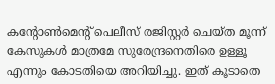കന്‍റോൺമെന്‍റ് പെലീസ് രജിസ്റ്റർ ചെയ്ത മൂന്ന് കേസുകൾ മാത്രമേ സുരേന്ദ്രനെതിരെ ഉള്ളൂ എന്നും കോടതിയെ അറിയിച്ചു. ഇത് കൂടാതെ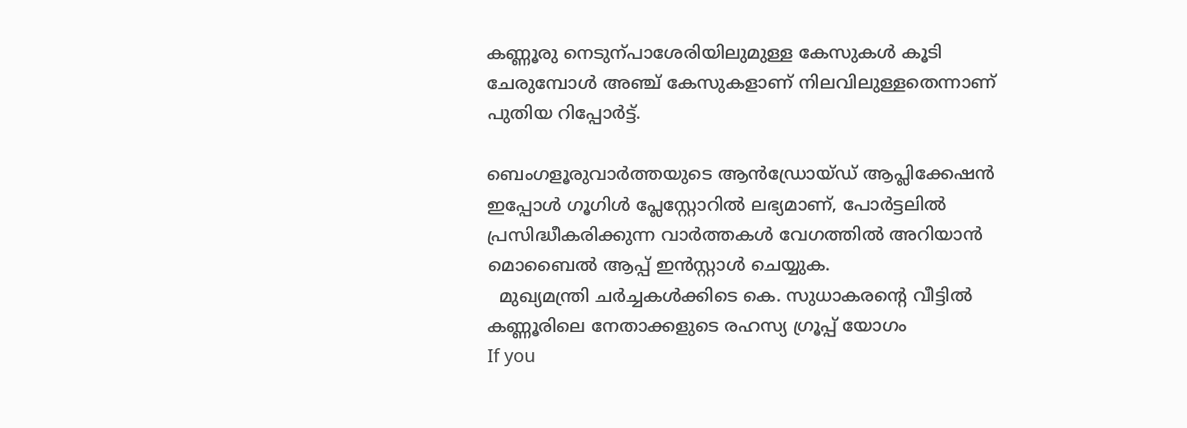കണ്ണൂരു നെടുന്പാശേരിയിലുമുള്ള കേസുകൾ കൂടി ചേരുമ്പോൾ അഞ്ച് കേസുകളാണ് നിലവിലുള്ളതെന്നാണ് പുതിയ റിപ്പോർട്ട്.

ബെംഗളൂരുവാർത്തയുടെ ആൻഡ്രോയ്ഡ് ആപ്ലിക്കേഷൻ ഇപ്പോൾ ഗൂഗിൾ പ്ലേസ്റ്റോറിൽ ലഭ്യമാണ്, പോർട്ടലിൽ പ്രസിദ്ധീകരിക്കുന്ന വാർത്തകൾ വേഗത്തിൽ അറിയാൻ മൊബൈൽ ആപ്പ് ഇൻസ്റ്റാൾ ചെയ്യുക.
  മുഖ്യമന്ത്രി ചർച്ചകൾക്കിടെ കെ. സുധാകരന്റെ വീട്ടിൽ കണ്ണൂരിലെ നേതാക്കളുടെ രഹസ്യ ഗ്രൂപ്പ് യോഗം
If you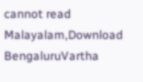cannot read Malayalam,Download BengaluruVartha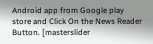Android app from Google play store and Click On the News Reader Button. [masterslider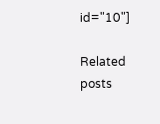id="10"]

Related posts